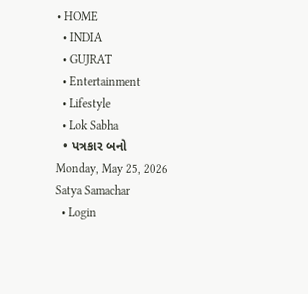• HOME
  • INDIA
  • GUJRAT
  • Entertainment
  • Lifestyle
  • Lok Sabha
  • પત્રકાર બનો
Monday, May 25, 2026
Satya Samachar
  • Login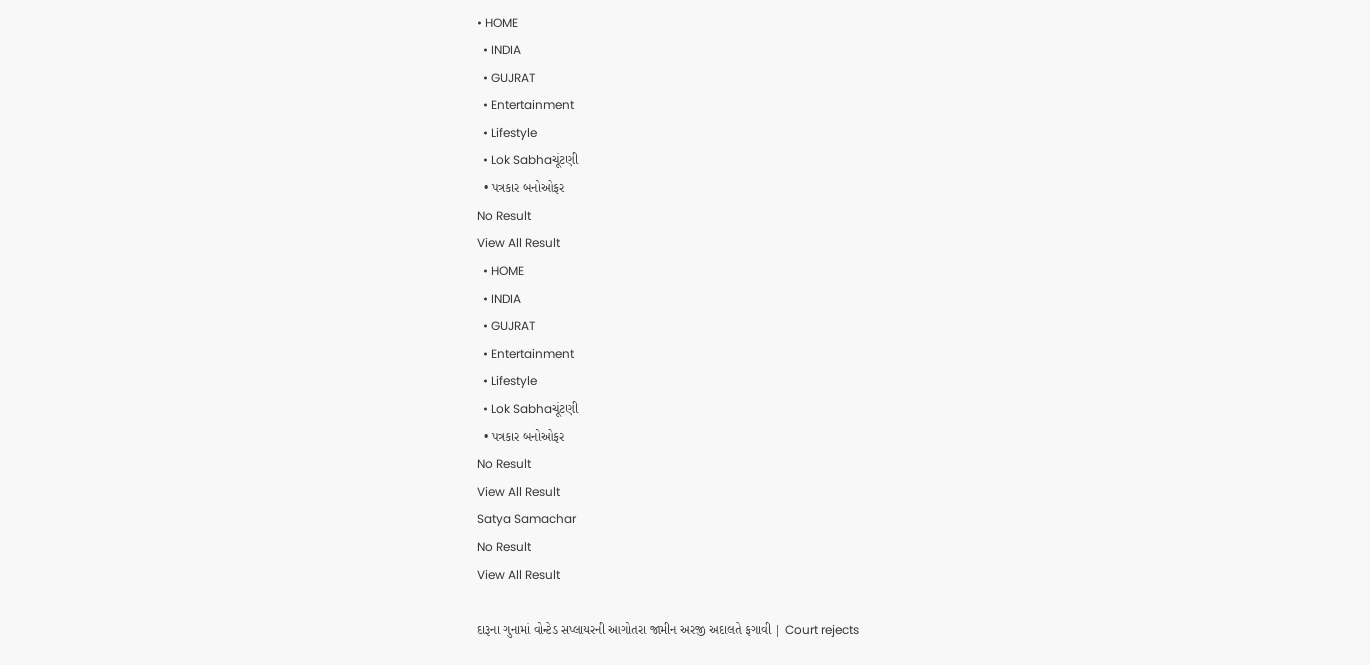• HOME
  • INDIA
  • GUJRAT
  • Entertainment
  • Lifestyle
  • Lok Sabhaચૂંટણી
  • પત્રકાર બનોઓફર
No Result
View All Result
  • HOME
  • INDIA
  • GUJRAT
  • Entertainment
  • Lifestyle
  • Lok Sabhaચૂંટણી
  • પત્રકાર બનોઓફર
No Result
View All Result
Satya Samachar
No Result
View All Result

દારૂના ગુનામાં વોન્ટેડ સપ્લાયરની આગોતરા જામીન અરજી અદાલતે ફગાવી | Court rejects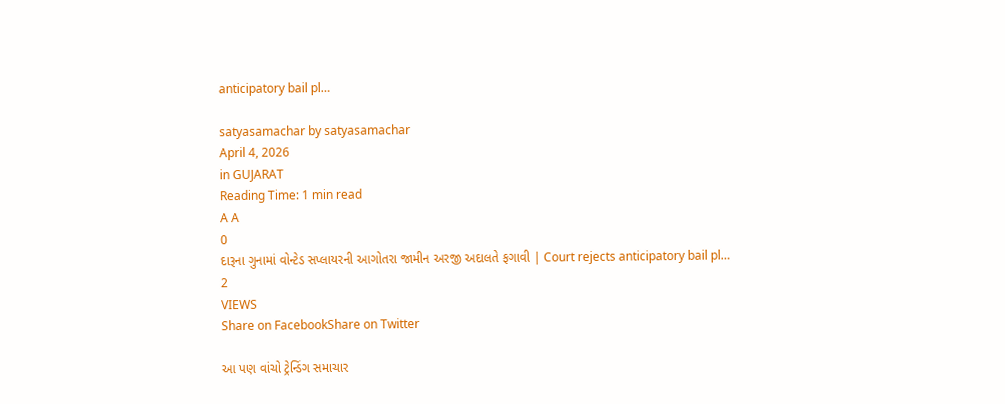anticipatory bail pl…

satyasamachar by satyasamachar
April 4, 2026
in GUJARAT
Reading Time: 1 min read
A A
0
દારૂના ગુનામાં વોન્ટેડ સપ્લાયરની આગોતરા જામીન અરજી અદાલતે ફગાવી | Court rejects anticipatory bail pl…
2
VIEWS
Share on FacebookShare on Twitter

આ પણ વાંચો ટ્રેન્ડિંગ સમાચાર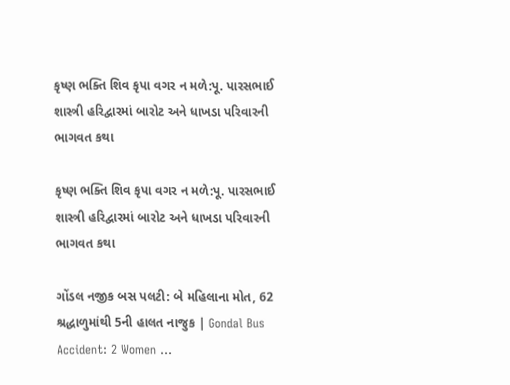કૃષ્ણ ભક્તિ શિવ કૃપા વગર ન મળે:પૂ. પારસભાઈ શાસ્ત્રી હરિદ્વારમાં બારોટ અને ધાખડા પરિવારની ભાગવત કથા

કૃષ્ણ ભક્તિ શિવ કૃપા વગર ન મળે:પૂ. પારસભાઈ શાસ્ત્રી હરિદ્વારમાં બારોટ અને ધાખડા પરિવારની ભાગવત કથા

ગોંડલ નજીક બસ પલટી: બે મહિલાના મોત, 62 શ્રદ્ધાળુમાંથી 5ની હાલત નાજુક | Gondal Bus Accident: 2 Women …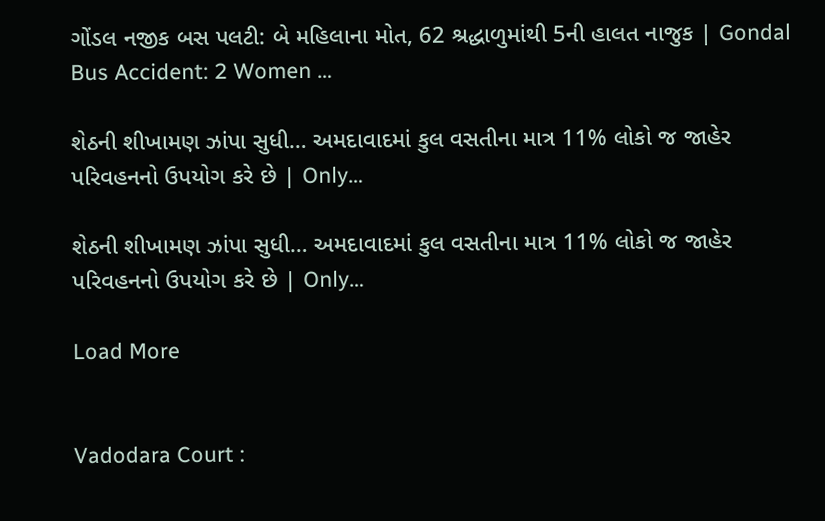ગોંડલ નજીક બસ પલટી: બે મહિલાના મોત, 62 શ્રદ્ધાળુમાંથી 5ની હાલત નાજુક | Gondal Bus Accident: 2 Women …

શેઠની શીખામણ ઝાંપા સુધી… અમદાવાદમાં કુલ વસતીના માત્ર 11% લોકો જ જાહેર પરિવહનનો ઉપયોગ કરે છે | Only…

શેઠની શીખામણ ઝાંપા સુધી… અમદાવાદમાં કુલ વસતીના માત્ર 11% લોકો જ જાહેર પરિવહનનો ઉપયોગ કરે છે | Only…

Load More


Vadodara Court :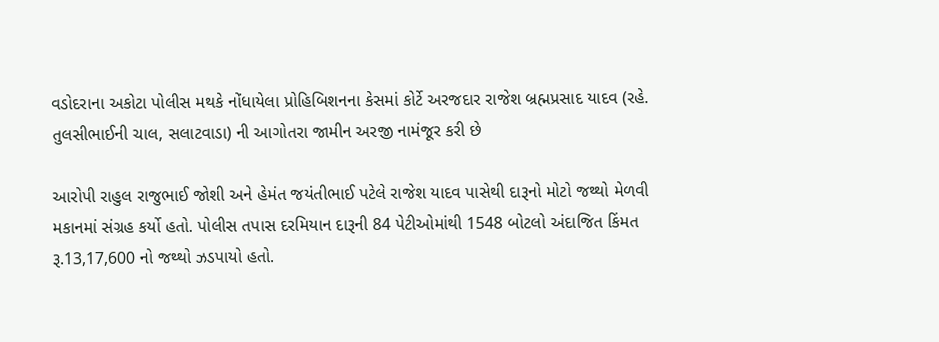વડોદરાના અકોટા પોલીસ મથકે નોંધાયેલા પ્રોહિબિશનના કેસમાં કોર્ટે અરજદાર રાજેશ બ્રહ્મપ્રસાદ યાદવ (રહે. તુલસીભાઈની ચાલ, સલાટવાડા) ની આગોતરા જામીન અરજી નામંજૂર કરી છે

આરોપી રાહુલ રાજુભાઈ જોશી અને હેમંત જયંતીભાઈ પટેલે રાજેશ યાદવ પાસેથી દારૂનો મોટો જથ્થો મેળવી મકાનમાં સંગ્રહ કર્યો હતો. પોલીસ તપાસ દરમિયાન દારૂની 84 પેટીઓમાંથી 1548 બોટલો અંદાજિત કિંમત રૂ.13,17,600 નો જથ્થો ઝડપાયો હતો.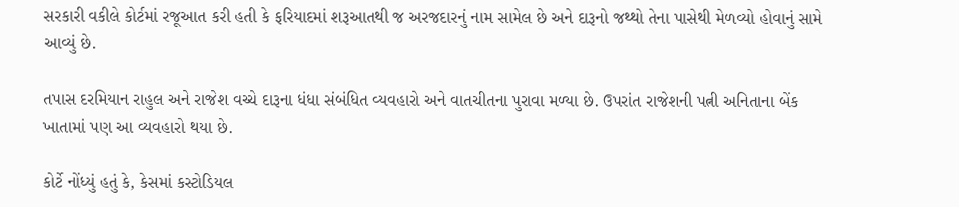સરકારી વકીલે કોર્ટમાં રજૂઆત કરી હતી કે ફરિયાદમાં શરૂઆતથી જ અરજદારનું નામ સામેલ છે અને દારૂનો જથ્થો તેના પાસેથી મેળવ્યો હોવાનું સામે આવ્યું છે.

તપાસ દરમિયાન રાહુલ અને રાજેશ વચ્ચે દારૂના ધંધા સંબંધિત વ્યવહારો અને વાતચીતના પુરાવા મળ્યા છે. ઉપરાંત રાજેશની પત્ની અનિતાના બેંક ખાતામાં પણ આ વ્યવહારો થયા છે.

કોર્ટે નોંધ્યું હતું કે, કેસમાં કસ્ટોડિયલ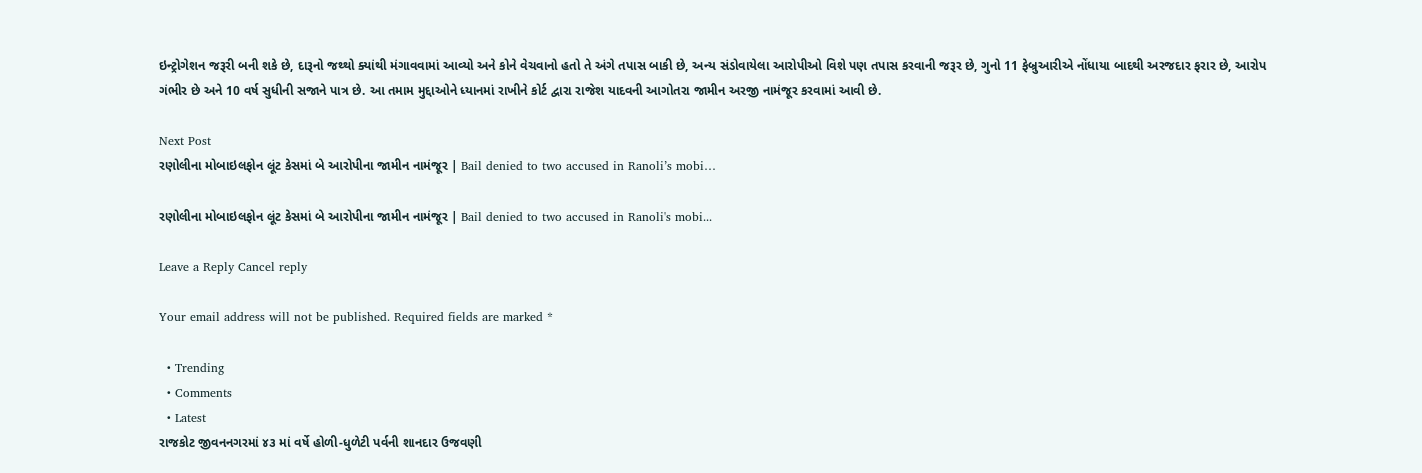ઇન્ટ્રોગેશન જરૂરી બની શકે છે, દારૂનો જથ્થો ક્યાંથી મંગાવવામાં આવ્યો અને કોને વેચવાનો હતો તે અંગે તપાસ બાકી છે, અન્ય સંડોવાયેલા આરોપીઓ વિશે પણ તપાસ કરવાની જરૂર છે, ગુનો 11 ફેબ્રુઆરીએ નોંધાયા બાદથી અરજદાર ફરાર છે, આરોપ ગંભીર છે અને 10 વર્ષ સુધીની સજાને પાત્ર છે. આ તમામ મુદ્દાઓને ધ્યાનમાં રાખીને કોર્ટ દ્વારા રાજેશ યાદવની આગોતરા જામીન અરજી નામંજૂર કરવામાં આવી છે.

Next Post
રણોલીના મોબાઇલફોન લૂંટ કેસમાં બે આરોપીના જામીન નામંજૂર | Bail denied to two accused in Ranoli’s mobi…

રણોલીના મોબાઇલફોન લૂંટ કેસમાં બે આરોપીના જામીન નામંજૂર | Bail denied to two accused in Ranoli's mobi...

Leave a Reply Cancel reply

Your email address will not be published. Required fields are marked *

  • Trending
  • Comments
  • Latest
રાજકોટ જીવનનગરમાં ૪૩ માં વર્ષે હોળી-ધુળેટી પર્વની શાનદાર ઉજવણી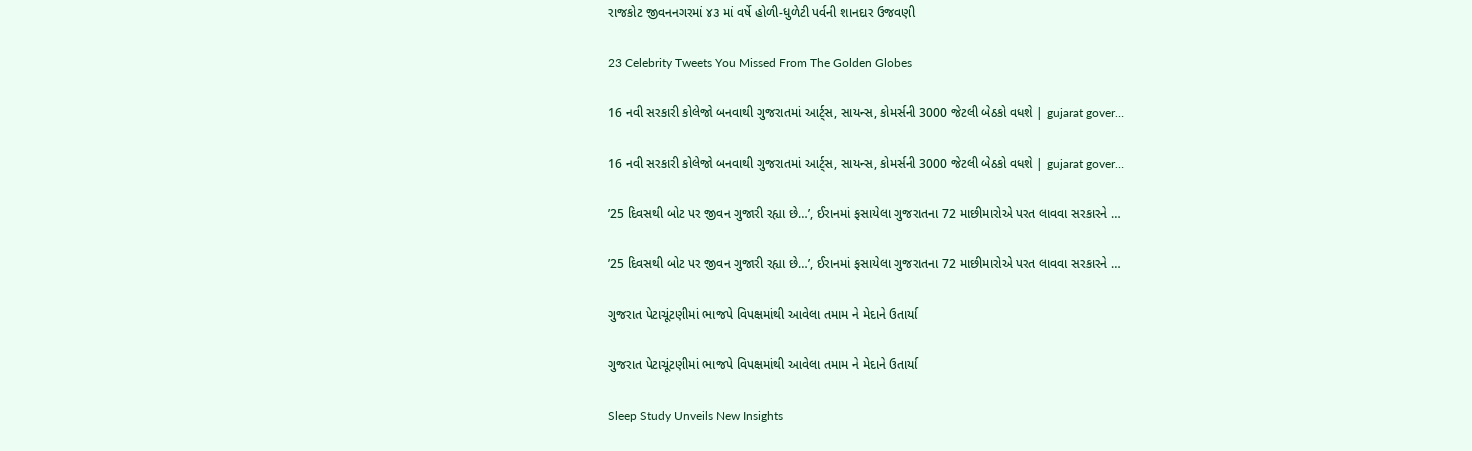રાજકોટ જીવનનગરમાં ૪૩ માં વર્ષે હોળી-ધુળેટી પર્વની શાનદાર ઉજવણી

23 Celebrity Tweets You Missed From The Golden Globes

16 નવી સરકારી કોલેજો બનવાથી ગુજરાતમાં આર્ટ્સ, સાયન્સ, કોમર્સની 3000 જેટલી બેઠકો વધશે | gujarat gover…

16 નવી સરકારી કોલેજો બનવાથી ગુજરાતમાં આર્ટ્સ, સાયન્સ, કોમર્સની 3000 જેટલી બેઠકો વધશે | gujarat gover…

’25 દિવસથી બોટ પર જીવન ગુજારી રહ્યા છે…’, ઈરાનમાં ફસાયેલા ગુજરાતના 72 માછીમારોએ પરત લાવવા સરકારને …

’25 દિવસથી બોટ પર જીવન ગુજારી રહ્યા છે…’, ઈરાનમાં ફસાયેલા ગુજરાતના 72 માછીમારોએ પરત લાવવા સરકારને …

ગુજરાત પેટાચૂંટણીમાં ભાજપે વિપક્ષમાંથી આવેલા તમામ ને મેદાને ઉતાર્યા

ગુજરાત પેટાચૂંટણીમાં ભાજપે વિપક્ષમાંથી આવેલા તમામ ને મેદાને ઉતાર્યા

Sleep Study Unveils New Insights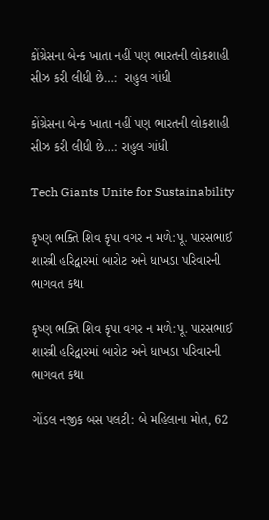કોંગ્રેસના બેન્ક ખાતા નહીં પણ ભારતની લોકશાહી સીઝ કરી લીધી છે…:  રાહુલ ગાંધી

કોંગ્રેસના બેન્ક ખાતા નહીં પણ ભારતની લોકશાહી સીઝ કરી લીધી છે…: રાહુલ ગાંધી

Tech Giants Unite for Sustainability

કૃષ્ણ ભક્તિ શિવ કૃપા વગર ન મળે:પૂ. પારસભાઈ શાસ્ત્રી હરિદ્વારમાં બારોટ અને ધાખડા પરિવારની ભાગવત કથા

કૃષ્ણ ભક્તિ શિવ કૃપા વગર ન મળે:પૂ. પારસભાઈ શાસ્ત્રી હરિદ્વારમાં બારોટ અને ધાખડા પરિવારની ભાગવત કથા

ગોંડલ નજીક બસ પલટી: બે મહિલાના મોત, 62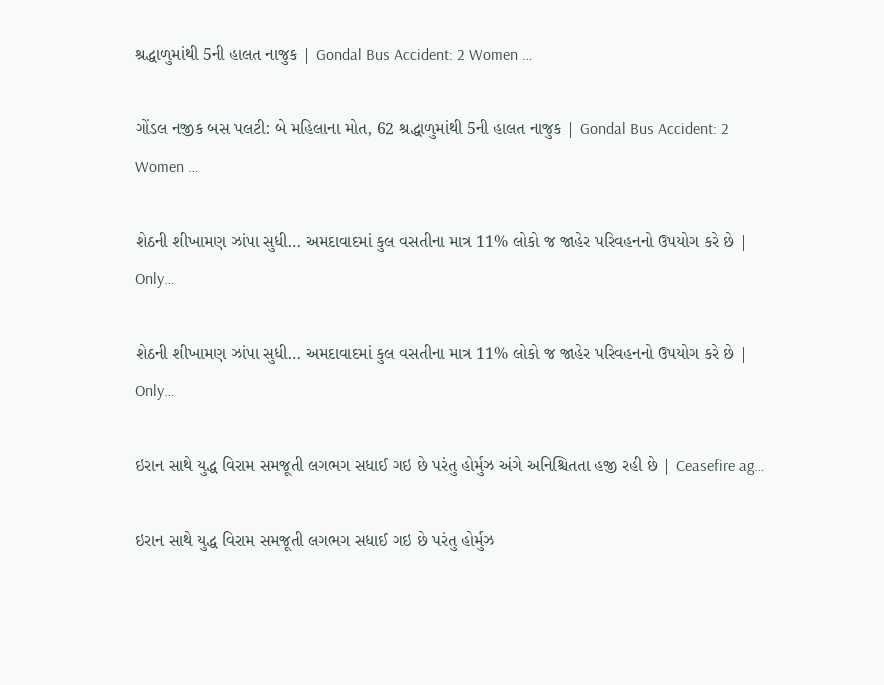શ્રદ્ધાળુમાંથી 5ની હાલત નાજુક | Gondal Bus Accident: 2 Women …

ગોંડલ નજીક બસ પલટી: બે મહિલાના મોત, 62 શ્રદ્ધાળુમાંથી 5ની હાલત નાજુક | Gondal Bus Accident: 2 Women …

શેઠની શીખામણ ઝાંપા સુધી… અમદાવાદમાં કુલ વસતીના માત્ર 11% લોકો જ જાહેર પરિવહનનો ઉપયોગ કરે છે | Only…

શેઠની શીખામણ ઝાંપા સુધી… અમદાવાદમાં કુલ વસતીના માત્ર 11% લોકો જ જાહેર પરિવહનનો ઉપયોગ કરે છે | Only…

ઇરાન સાથે યુદ્ધ વિરામ સમજૂતી લગભગ સધાઈ ગઇ છે પરંતુ હોર્મુઝ અંગે અનિશ્ચિતતા હજી રહી છે | Ceasefire ag…

ઇરાન સાથે યુદ્ધ વિરામ સમજૂતી લગભગ સધાઈ ગઇ છે પરંતુ હોર્મુઝ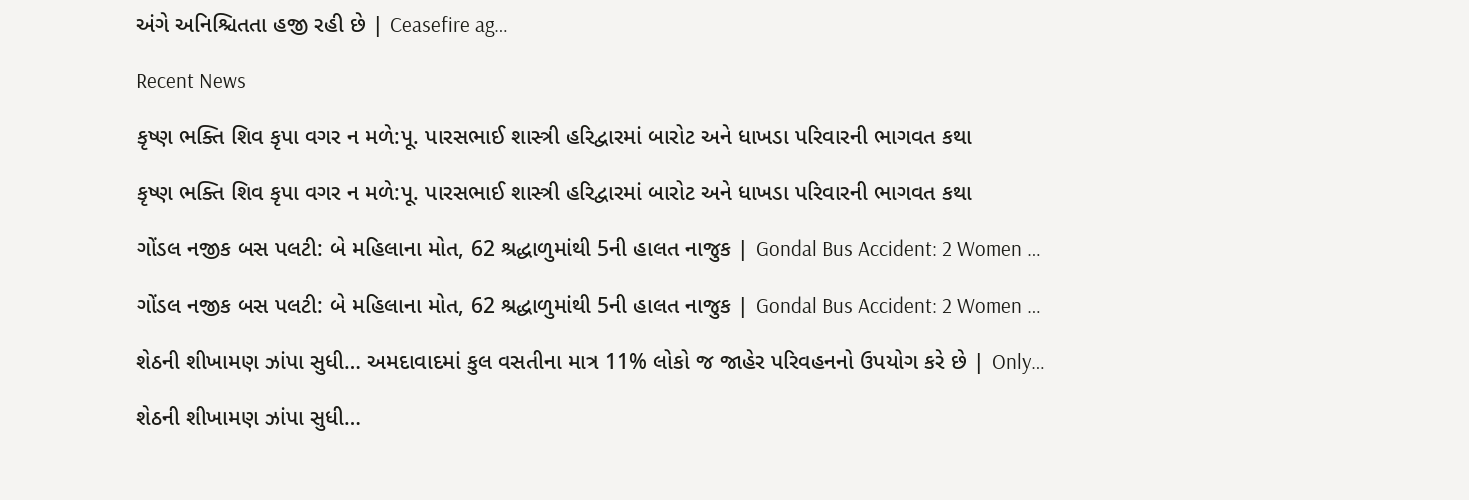અંગે અનિશ્ચિતતા હજી રહી છે | Ceasefire ag…

Recent News

કૃષ્ણ ભક્તિ શિવ કૃપા વગર ન મળે:પૂ. પારસભાઈ શાસ્ત્રી હરિદ્વારમાં બારોટ અને ધાખડા પરિવારની ભાગવત કથા

કૃષ્ણ ભક્તિ શિવ કૃપા વગર ન મળે:પૂ. પારસભાઈ શાસ્ત્રી હરિદ્વારમાં બારોટ અને ધાખડા પરિવારની ભાગવત કથા

ગોંડલ નજીક બસ પલટી: બે મહિલાના મોત, 62 શ્રદ્ધાળુમાંથી 5ની હાલત નાજુક | Gondal Bus Accident: 2 Women …

ગોંડલ નજીક બસ પલટી: બે મહિલાના મોત, 62 શ્રદ્ધાળુમાંથી 5ની હાલત નાજુક | Gondal Bus Accident: 2 Women …

શેઠની શીખામણ ઝાંપા સુધી… અમદાવાદમાં કુલ વસતીના માત્ર 11% લોકો જ જાહેર પરિવહનનો ઉપયોગ કરે છે | Only…

શેઠની શીખામણ ઝાંપા સુધી…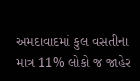અમદાવાદમાં કુલ વસતીના માત્ર 11% લોકો જ જાહેર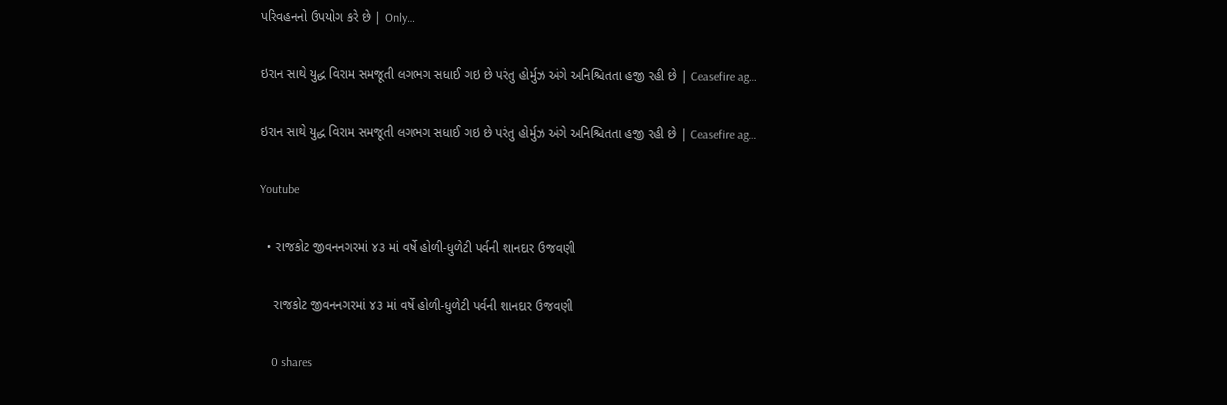પરિવહનનો ઉપયોગ કરે છે | Only…

ઇરાન સાથે યુદ્ધ વિરામ સમજૂતી લગભગ સધાઈ ગઇ છે પરંતુ હોર્મુઝ અંગે અનિશ્ચિતતા હજી રહી છે | Ceasefire ag…

ઇરાન સાથે યુદ્ધ વિરામ સમજૂતી લગભગ સધાઈ ગઇ છે પરંતુ હોર્મુઝ અંગે અનિશ્ચિતતા હજી રહી છે | Ceasefire ag…

Youtube

  • રાજકોટ જીવનનગરમાં ૪૩ માં વર્ષે હોળી-ધુળેટી પર્વની શાનદાર ઉજવણી

    રાજકોટ જીવનનગરમાં ૪૩ માં વર્ષે હોળી-ધુળેટી પર્વની શાનદાર ઉજવણી

    0 shares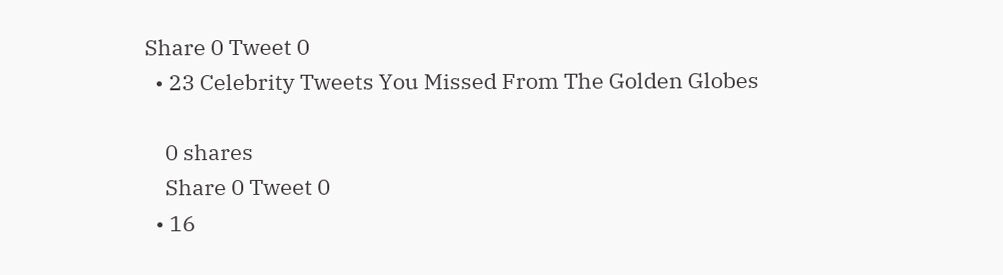Share 0 Tweet 0
  • 23 Celebrity Tweets You Missed From The Golden Globes

    0 shares
    Share 0 Tweet 0
  • 16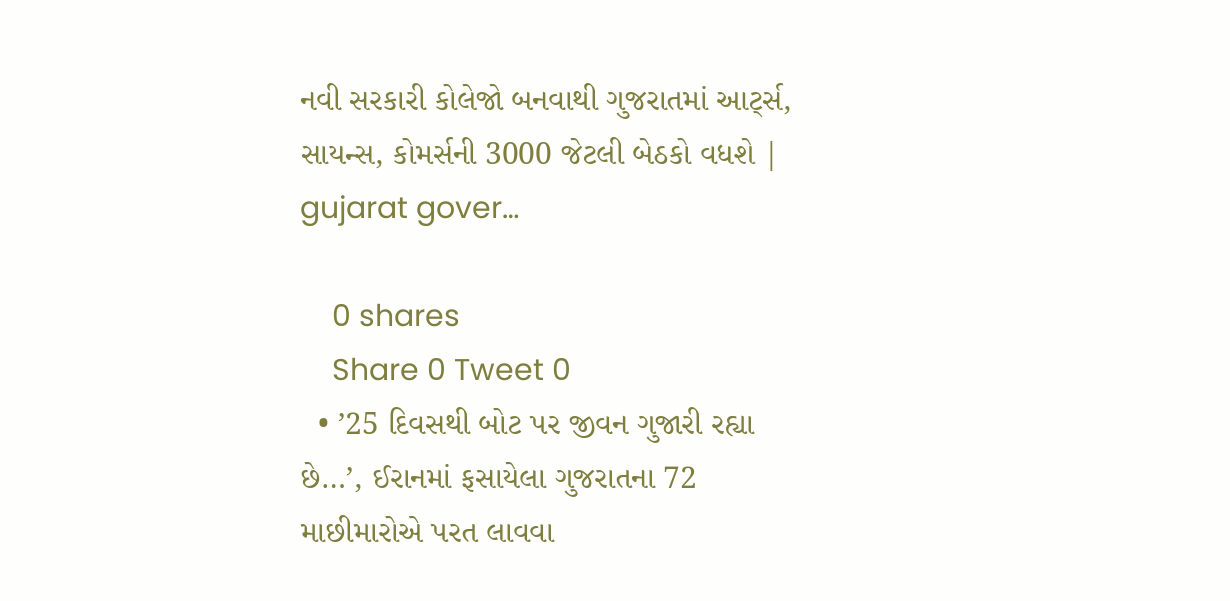નવી સરકારી કોલેજો બનવાથી ગુજરાતમાં આર્ટ્સ, સાયન્સ, કોમર્સની 3000 જેટલી બેઠકો વધશે | gujarat gover…

    0 shares
    Share 0 Tweet 0
  • ’25 દિવસથી બોટ પર જીવન ગુજારી રહ્યા છે…’, ઈરાનમાં ફસાયેલા ગુજરાતના 72 માછીમારોએ પરત લાવવા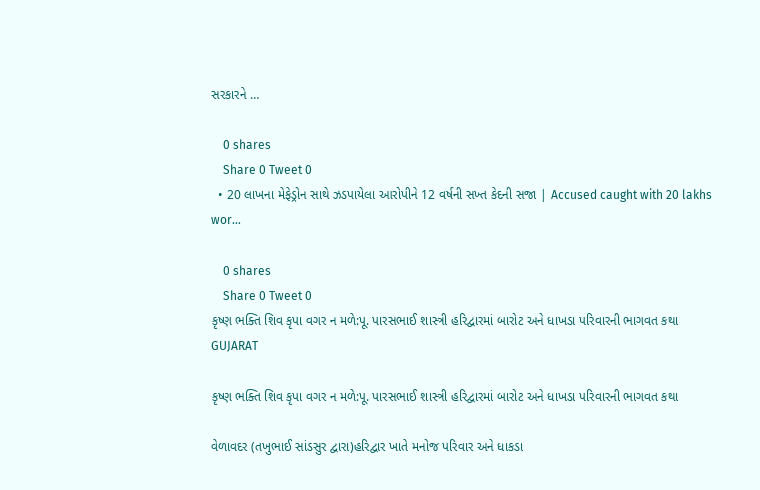સરકારને …

    0 shares
    Share 0 Tweet 0
  • 20 લાખના મેફેડ્રોન સાથે ઝડપાયેલા આરોપીને 12 વર્ષની સખ્ત કેદની સજા | Accused caught with 20 lakhs wor…

    0 shares
    Share 0 Tweet 0
કૃષ્ણ ભક્તિ શિવ કૃપા વગર ન મળે:પૂ. પારસભાઈ શાસ્ત્રી હરિદ્વારમાં બારોટ અને ધાખડા પરિવારની ભાગવત કથા
GUJARAT

કૃષ્ણ ભક્તિ શિવ કૃપા વગર ન મળે:પૂ. પારસભાઈ શાસ્ત્રી હરિદ્વારમાં બારોટ અને ધાખડા પરિવારની ભાગવત કથા

વેળાવદર (તખુભાઈ સાંડસુર દ્વારા)હરિદ્વાર ખાતે મનોજ પરિવાર અને ધાકડા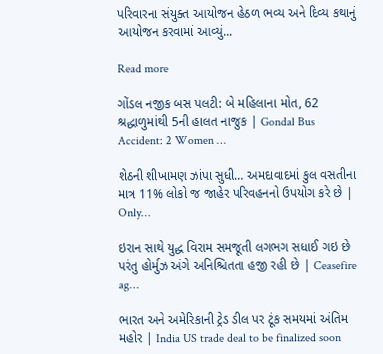પરિવારના સંયુક્ત આયોજન હેઠળ ભવ્ય અને દિવ્ય કથાનું આયોજન કરવામાં આવ્યું...

Read more

ગોંડલ નજીક બસ પલટી: બે મહિલાના મોત, 62 શ્રદ્ધાળુમાંથી 5ની હાલત નાજુક | Gondal Bus Accident: 2 Women …

શેઠની શીખામણ ઝાંપા સુધી… અમદાવાદમાં કુલ વસતીના માત્ર 11% લોકો જ જાહેર પરિવહનનો ઉપયોગ કરે છે | Only…

ઇરાન સાથે યુદ્ધ વિરામ સમજૂતી લગભગ સધાઈ ગઇ છે પરંતુ હોર્મુઝ અંગે અનિશ્ચિતતા હજી રહી છે | Ceasefire ag…

ભારત અને અમેરિકાની ટ્રેડ ડીલ પર ટૂંક સમયમાં અંતિમ મહોર | India US trade deal to be finalized soon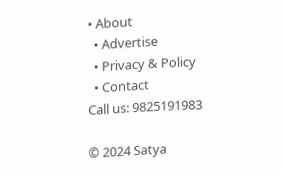• About
  • Advertise
  • Privacy & Policy
  • Contact
Call us: 9825191983

© 2024 Satya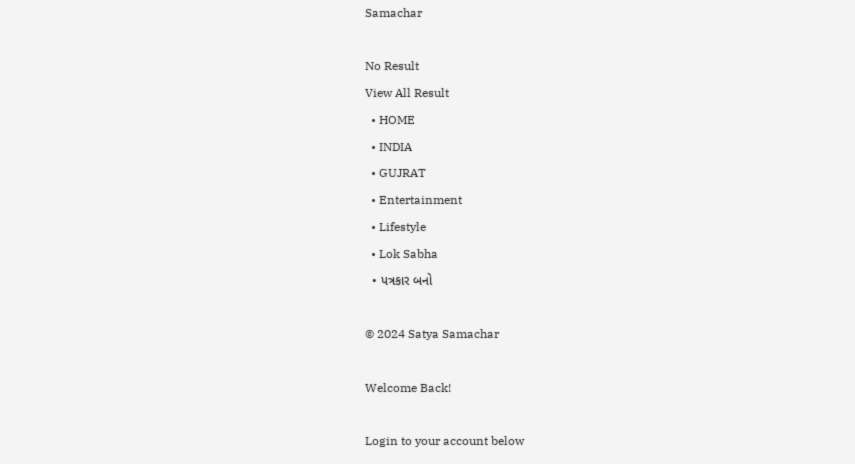Samachar

No Result
View All Result
  • HOME
  • INDIA
  • GUJRAT
  • Entertainment
  • Lifestyle
  • Lok Sabha
  • પત્રકાર બનો

© 2024 Satya Samachar

Welcome Back!

Login to your account below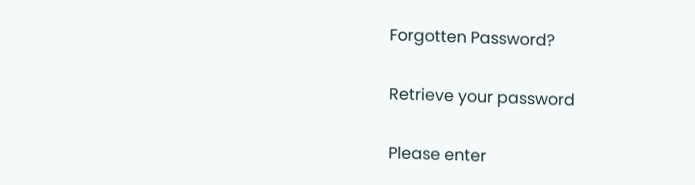Forgotten Password?

Retrieve your password

Please enter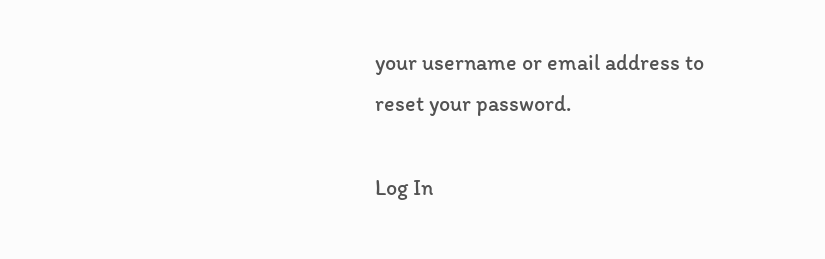your username or email address to reset your password.

Log In